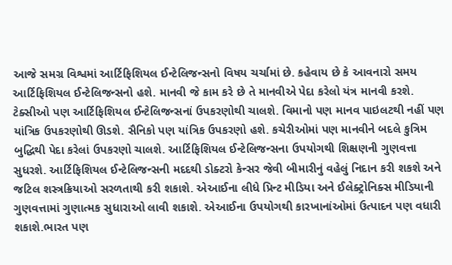આજે સમગ્ર વિશ્વમાં આર્ટિફિશિયલ ઈન્ટેલિજન્સનો વિષય ચર્ચામાં છે. કહેવાય છે કે આવનારો સમય આર્ટિફિશિયલ ઈન્ટેલિજન્સનો હશે. માનવી જે કામ કરે છે તે માનવીએ પેદા કરેલો યંત્ર માનવી કરશે. ટેક્સીઓ પણ આર્ટિફિશિયલ ઈન્ટેલિજન્સનાં ઉપકરણોથી ચાલશે. વિમાનો પણ માનવ પાઇલટથી નહીં પણ યાંત્રિક ઉપકરણોથી ઊડશે. સૈનિકો પણ યાંત્રિક ઉપકરણો હશે. કચેરીઓમાં પણ માનવીને બદલે કુત્રિમ બુદ્ધિથી પેદા કરેલાં ઉપકરણો ચાલશે. આર્ટિફિશિયલ ઈન્ટેલિજન્સના ઉપયોગથી શિક્ષણની ગુણવત્તા સુધરશે. આર્ટિફિશિયલ ઈન્ટેલિજન્સની મદદથી ડોક્ટરો કેન્સર જેવી બીમારીનું વહેલું નિદાન કરી શકશે અને જટિલ શસ્ત્રક્રિયાઓ સરળતાથી કરી શકાશે. એઆઈના લીધે પ્રિન્ટ મીડિયા અને ઈલેક્ટ્રોનિક્સ મીડિયાની ગુણવત્તામાં ગુણાત્મક સુધારાઓ લાવી શકાશે. એઆઈના ઉપયોગથી કારખાનાંઓમાં ઉત્પાદન પણ વધારી શકાશે.ભારત પણ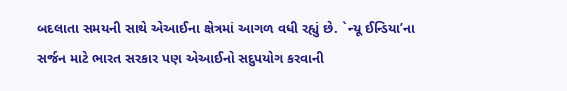બદલાતા સમયની સાથે એઆઈના ક્ષેત્રમાં આગળ વધી રહ્યું છે. `ન્યૂ ઈન્ડિયા’ના સર્જન માટે ભારત સરકાર પણ એઆઈનો સદુપયોગ કરવાની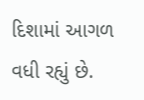દિશામાં આગળ વધી રહ્યું છે.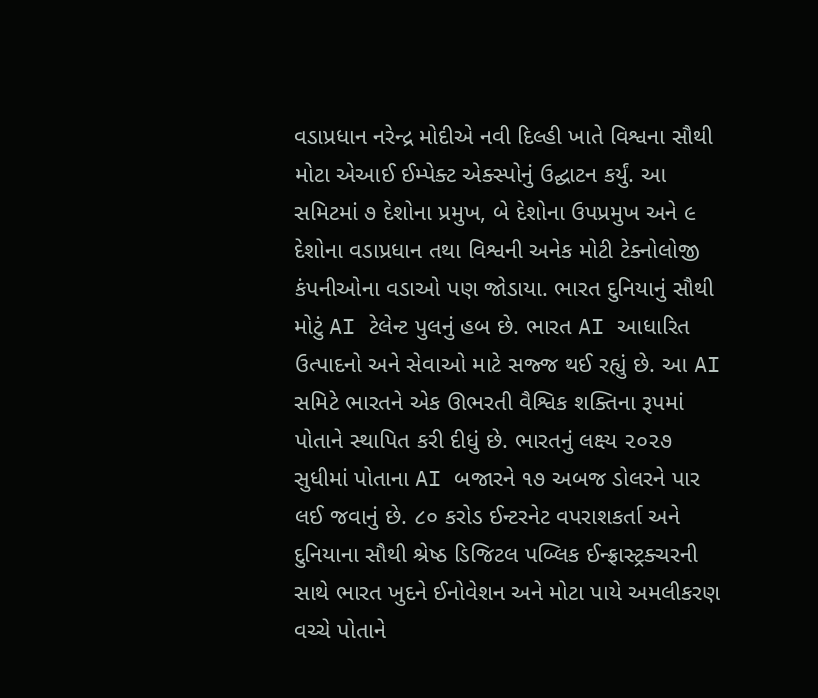વડાપ્રધાન નરેન્દ્ર મોદીએ નવી દિલ્હી ખાતે વિશ્વના સૌથી મોટા એઆઈ ઈમ્પેક્ટ એક્સ્પોનું ઉદ્ઘાટન કર્યું. આ સમિટમાં ૭ દેશોના પ્રમુખ, બે દેશોના ઉપપ્રમુખ અને ૯ દેશોના વડાપ્રધાન તથા વિશ્વની અનેક મોટી ટેક્નોલોજી કંપનીઓના વડાઓ પણ જોડાયા. ભારત દુનિયાનું સૌથી મોટું AI ટેલેન્ટ પુલનું હબ છે. ભારત AI આધારિત ઉત્પાદનો અને સેવાઓ માટે સજ્જ થઈ રહ્યું છે. આ AI સમિટે ભારતને એક ઊભરતી વૈશ્વિક શક્તિના રૂપમાં પોતાને સ્થાપિત કરી દીધું છે. ભારતનું લક્ષ્ય ૨૦૨૭ સુધીમાં પોતાના AI બજારને ૧૭ અબજ ડોલરને પાર લઈ જવાનું છે. ૮૦ કરોડ ઈન્ટરનેટ વપરાશકર્તા અને દુનિયાના સૌથી શ્રેષ્ઠ ડિજિટલ પબ્લિક ઈન્ફ્રાસ્ટ્રક્ચરની સાથે ભારત ખુદને ઈનોવેશન અને મોટા પાયે અમલીકરણ વચ્ચે પોતાને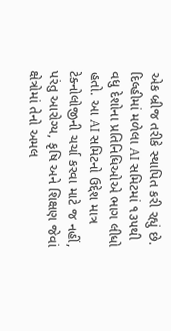એક બ્રીજ તરીકે સ્થાપિત કરી રહ્યું છે. દિલ્હીમાં મળેલા AI સમિટમાં ૧૩૫થી વધુ દેશોના પ્રતિનિધિઓએ ભાગ લીધો હતો. આ AI સમિટનો ઉદ્દેશ માત્ર ટેક્નોલોજીની ચર્ચા કરવા માટે જ નહીં, પરંતુ આરોગ્ય, કૃષિ અને શિક્ષણ જેવાં ક્ષેત્રોમાં તેનો અમલ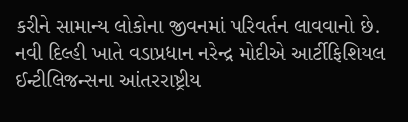કરીને સામાન્ય લોકોના જીવનમાં પરિવર્તન લાવવાનો છે.
નવી દિલ્હી ખાતે વડાપ્રધાન નરેન્દ્ર મોદીએ આર્ટીફિશિયલ ઈન્ટીલિજન્સના આંતરરાષ્ટ્રીય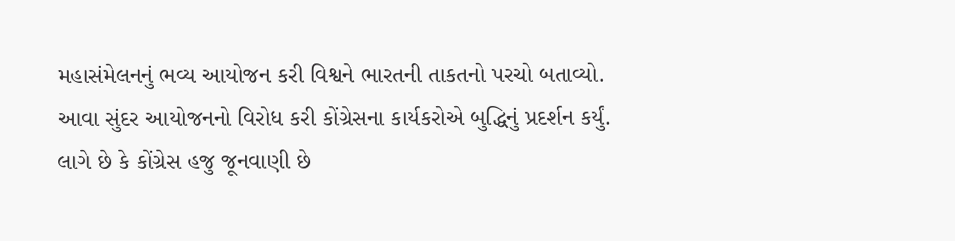મહાસંમેલનનું ભવ્ય આયોજન કરી વિશ્વને ભારતની તાકતનો પરચો બતાવ્યો. આવા સુંદર આયોજનનો વિરોધ કરી કોંગ્રેસના કાર્યકરોએ બુદ્ધિનું પ્રદર્શન કર્યું. લાગે છે કે કોંગ્રેસ હજુ જૂનવાણી છે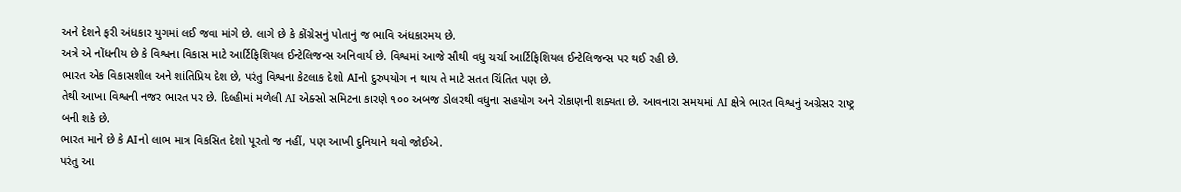અને દેશને ફરી અંધકાર યુગમાં લઈ જવા માંગે છે. લાગે છે કે કોંગ્રેસનું પોતાનું જ ભાવિ અંધકારમય છે.
અત્રે એ નોંધનીય છે કે વિશ્વના વિકાસ માટે આર્ટિફિશિયલ ઈન્ટેલિજન્સ અનિવાર્ય છે. વિશ્વમાં આજે સૌથી વધુ ચર્ચા આર્ટિફિશિયલ ઈન્ટેલિજન્સ પર થઈ રહી છે.
ભારત એક વિકાસશીલ અને શાંતિપ્રિય દેશ છે, પરંતુ વિશ્વના કેટલાક દેશો AIનો દુરુપયોગ ન થાય તે માટે સતત ચિંતિત પણ છે.
તેથી આખા વિશ્વની નજર ભારત પર છે. દિલ્હીમાં મળેલી AI એક્સો સમિટના કારણે ૧૦૦ અબજ ડોલરથી વધુના સહયોગ અને રોકાણની શક્યતા છે. આવનારા સમયમાં AI ક્ષેત્રે ભારત વિશ્વનું અગ્રેસર રાષ્ટ્ર બની શકે છે.
ભારત માને છે કે AIનો લાભ માત્ર વિકસિત દેશો પૂરતો જ નહીં, પણ આખી દુનિયાને થવો જોઈએ.
પરંતુ આ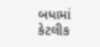બધામાં કેટલીક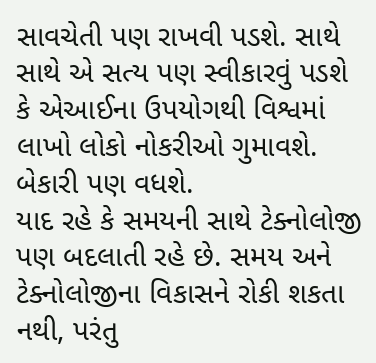સાવચેતી પણ રાખવી પડશે. સાથે સાથે એ સત્ય પણ સ્વીકારવું પડશે કે એઆઈના ઉપયોગથી વિશ્વમાં લાખો લોકો નોકરીઓ ગુમાવશે. બેકારી પણ વધશે.
યાદ રહે કે સમયની સાથે ટેક્નોલોજી પણ બદલાતી રહે છે. સમય અને ટેક્નોલોજીના વિકાસને રોકી શકતા નથી, પરંતુ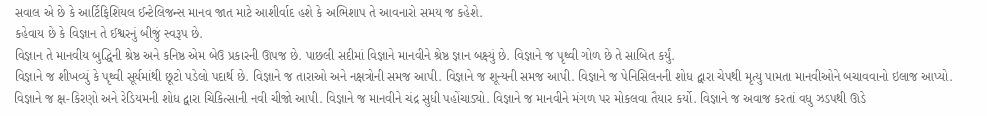સવાલ એ છે કે આર્ટિફિશિયલ ઈન્ટેલિજન્સ માનવ જાત માટે આશીર્વાદ હશે કે અભિશાપ તે આવનારો સમય જ કહેશે.
કહેવાય છે કે વિજ્ઞાન તે ઈશ્વરનું બીજું સ્વરૂપ છે.
વિજ્ઞાન તે માનવીય બુદ્ધિની શ્રેષ્ઠ અને કનિષ્ઠ એમ બેઉ પ્રકારની ઊપજ છે. પાછલી સદીમાં વિજ્ઞાને માનવીને શ્રેષ્ઠ જ્ઞાન બક્ષ્યું છે. વિજ્ઞાને જ પૃથ્વી ગોળ છે તે સાબિત કર્યું.
વિજ્ઞાને જ શીખવ્યું કે પૃથ્વી સૂર્યમાંથી છૂટો પડેલો પદાર્થ છે. વિજ્ઞાને જ તારાઓ અને નક્ષત્રોની સમજ આપી. વિજ્ઞાને જ શૂન્યની સમજ આપી. વિજ્ઞાને જ પેનિસિલનની શોધ દ્વારા ચેપથી મૃત્યુ પામતા માનવીઓને બચાવવાનો ઇલાજ આપ્યો. વિજ્ઞાને જ ક્ષ-કિરણો અને રેડિયમની શોધ દ્વારા ચિકિત્સાની નવી ચીજો આપી. વિજ્ઞાને જ માનવીને ચંદ્ર સુધી પહોંચાડ્યો. વિજ્ઞાને જ માનવીને મંગળ પર મોકલવા તૈયાર કર્યો. વિજ્ઞાને જ અવાજ કરતાં વધુ ઝડપથી ઊડે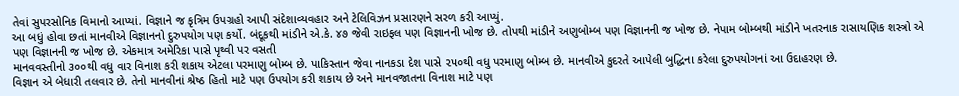તેવાં સુપરસોનિક વિમાનો આપ્યાં. વિજ્ઞાને જ કૃત્રિમ ઉપગ્રહો આપી સંદેશાવ્યવહાર અને ટેલિવિઝન પ્રસારણને સરળ કરી આપ્યું.
આ બધું હોવા છતાં માનવીએ વિજ્ઞાનનો દુરુપયોગ પણ કર્યો. બંદૂકથી માંડીને એ.કે. ૪૭ જેવી રાઇફલ પણ વિજ્ઞાનની ખોજ છે. તોપથી માંડીને અણુબોમ્બ પણ વિજ્ઞાનની જ ખોજ છે. નેપામ બોમ્બથી માંડીને ખતરનાક રાસાયણિક શસ્ત્રો એ પણ વિજ્ઞાનની જ ખોજ છે. એકમાત્ર અમેરિકા પાસે પૃથ્વી પર વસતી
માનવવસ્તીનો ૩૦૦થી વધુ વાર વિનાશ કરી શકાય એટલા પરમાણુ બોમ્બ છે. પાકિસ્તાન જેવા નાનકડા દેશ પાસે ૨૫૦થી વધુ પરમાણુ બોમ્બ છે. માનવીએ કુદરતે આપેલી બુદ્ધિના કરેલા દુરુપયોગનાં આ ઉદાહરણ છે.
વિજ્ઞાન એ બેધારી તલવાર છે. તેનો માનવીનાં શ્રેષ્ઠ હિતો માટે પણ ઉપયોગ કરી શકાય છે અને માનવજાતના વિનાશ માટે પણ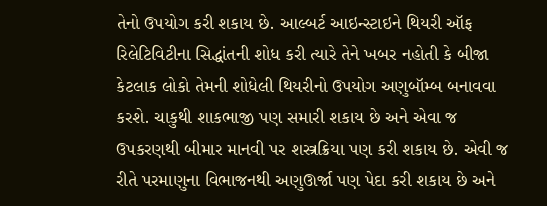તેનો ઉપયોગ કરી શકાય છે. આલ્બર્ટ આઇન્સ્ટાઇને થિયરી ઑફ રિલેટિવિટીના સિદ્ધાંતની શોધ કરી ત્યારે તેને ખબર નહોતી કે બીજા કેટલાક લોકો તેમની શોધેલી થિયરીનો ઉપયોગ અણુબૉમ્બ બનાવવા કરશે. ચાકુથી શાકભાજી પણ સમારી શકાય છે અને એવા જ ઉપકરણથી બીમાર માનવી પર શસ્ત્રક્રિયા પણ કરી શકાય છે. એવી જ રીતે પરમાણુના વિભાજનથી અણુઊર્જા પણ પેદા કરી શકાય છે અને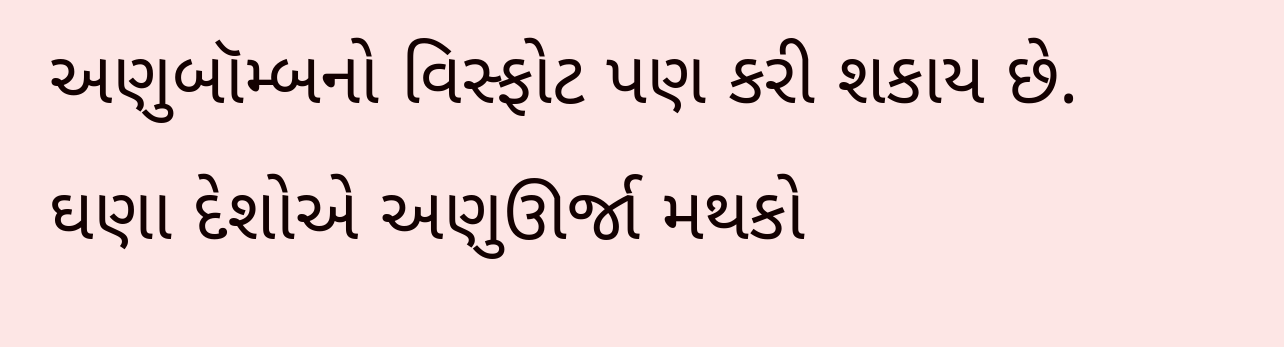અણુબૉમ્બનો વિસ્ફોટ પણ કરી શકાય છે.
ઘણા દેશોએ અણુઊર્જા મથકો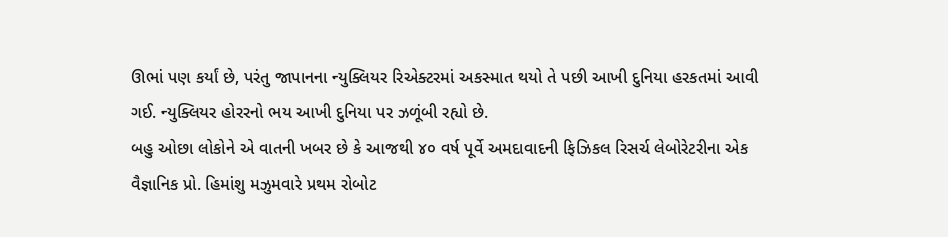ઊભાં પણ કર્યાં છે, પરંતુ જાપાનના ન્યુક્લિયર રિએક્ટરમાં અકસ્માત થયો તે પછી આખી દુનિયા હરકતમાં આવી ગઈ. ન્યુક્લિયર હોરરનો ભય આખી દુનિયા પર ઝળૂંબી રહ્યો છે.
બહુ ઓછા લોકોને એ વાતની ખબર છે કે આજથી ૪૦ વર્ષ પૂર્વે અમદાવાદની ફિઝિકલ રિસર્ચ લેબોરેટરીના એક વૈજ્ઞાનિક પ્રો. હિમાંશુ મઝુમવારે પ્રથમ રોબોટ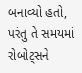બનાવ્યો હતો, પરંતુ તે સમયમાં રોબોટ્સને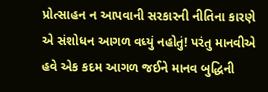પ્રોત્સાહન ન આપવાની સરકારની નીતિના કારણે એ સંશોધન આગળ વધ્યું નહોતું! પરંતુ માનવીએ હવે એક કદમ આગળ જઈને માનવ બુદ્ધિની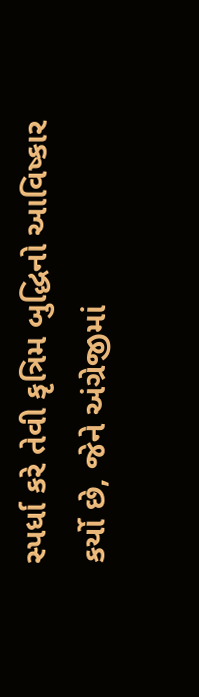સ્પર્ધા કરે તેવી કૃત્રિમ બુદ્ધિનો આવિષ્કાર કર્યો છે, જેને અંગ્રેજીમાં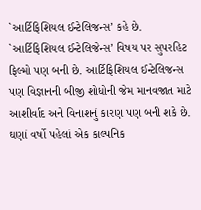`આર્ટિફિશિયલ ઈન્ટેલિજન્સ’ કહે છે. `આર્ટિફિશિયલ ઈન્ટેલિજેન્સ’ વિષય પર સુપરહિટ ફિલ્મો પણ બની છે. આર્ટિફિશિયલ ઈન્ટેલિજન્સ પણ વિજ્ઞાનની બીજી શોધોની જેમ માનવજાત માટે આશીર્વાદ અને વિનાશનું કારણ પણ બની શકે છે.
ઘણાં વર્ષો પહેલાં એક કાલ્પનિક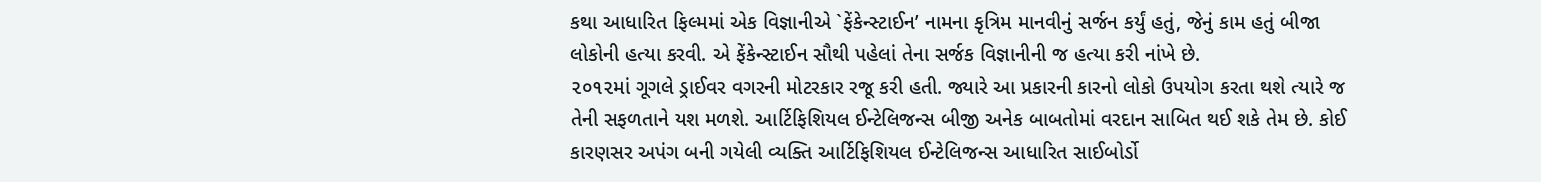કથા આધારિત ફિલ્મમાં એક વિજ્ઞાનીએ `ફેંકેન્સ્ટાઈન’ નામના કૃત્રિમ માનવીનું સર્જન કર્યું હતું, જેનું કામ હતું બીજા લોકોની હત્યા કરવી. એ ફેંકેન્સ્ટાઈન સૌથી પહેલાં તેના સર્જક વિજ્ઞાનીની જ હત્યા કરી નાંખે છે.
૨૦૧૨માં ગૂગલે ડ્રાઈવર વગરની મોટરકાર રજૂ કરી હતી. જ્યારે આ પ્રકારની કારનો લોકો ઉપયોગ કરતા થશે ત્યારે જ તેની સફળતાને યશ મળશે. આર્ટિફિશિયલ ઈન્ટેલિજન્સ બીજી અનેક બાબતોમાં વરદાન સાબિત થઈ શકે તેમ છે. કોઈ કારણસર અપંગ બની ગયેલી વ્યક્તિ આર્ટિફિશિયલ ઈન્ટેલિજન્સ આધારિત સાઈબોર્ડો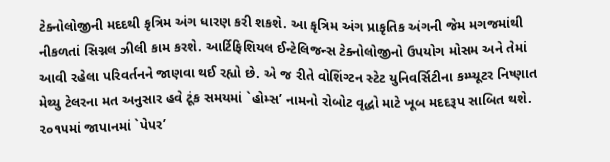ટેક્નોલોજીની મદદથી કૃત્રિમ અંગ ધારણ કરી શકશે. આ કૃત્રિમ અંગ પ્રાકૃતિક અંગની જેમ મગજમાંથી નીકળતાં સિગ્નલ ઝીલી કામ કરશે. આર્ટિફિશિયલ ઈન્ટેલિજન્સ ટેક્નોલોજીનો ઉપયોગ મોસમ અને તેમાં આવી રહેલા પરિવર્તનને જાણવા થઈ રહ્યો છે. એ જ રીતે વોશિંગ્ટન સ્ટેટ યુનિવર્સિટીના કમ્પ્યૂટર નિષ્ણાત મેથ્યુ ટેલરના મત અનુસાર હવે ટૂંક સમયમાં `હોમ્સ’ નામનો રોબોટ વૃદ્ધો માટે ખૂબ મદદરૂપ સાબિત થશે.
૨૦૧૫માં જાપાનમાં `પેપર’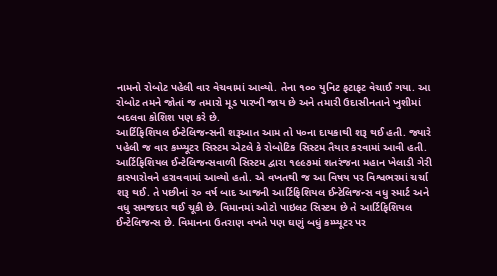નામનો રોબોટ પહેલી વાર વેચવામાં આવ્યો. તેના ૧૦૦ યુનિટ ફટાફટ વેચાઈ ગયા. આ રોબોટ તમને જોતાં જ તમારો મૂડ પારખી જાય છે અને તમારી ઉદાસીનતાને ખુશીમાં બદલવા કોશિશ પણ કરે છે.
આર્ટિફિશિયલ ઈન્ટેલિજન્સની શરૂઆત આમ તો ૫૦ના દાયકાથી શરૂ થઈ હતી. જ્યારે પહેલી જ વાર કમ્પ્યૂટર સિસ્ટમ એટલે કે રોબોટિક સિસ્ટમ તૈયાર કરવામાં આવી હતી. આર્ટિફિશિયલ ઈન્ટેલિજન્સવાળી સિસ્ટમ દ્વારા ૧૯૯૭માં શતરંજના મહાન ખેલાડી ગેરી કાસ્પારોવને હરાવવામાં આવ્યો હતો. એ વખતથી જ આ વિષય પર વિશ્વભરમાં ચર્ચા શરૂ થઈ. તે પછીનાં ૨૦ વર્ષ બાદ આજની આર્ટિફિશિયલ ઈન્ટેલિજન્સ વધુ સ્માર્ટ અને વધુ સમજદાર થઈ ચૂકી છે. વિમાનમાં ઓટો પાઇલટ સિસ્ટમ છે તે આર્ટિફિશિયલ ઈન્ટેલિજન્સ છે. વિમાનના ઉતરાણ વખતે પણ ઘણું બધું કમ્પ્યૂટર પર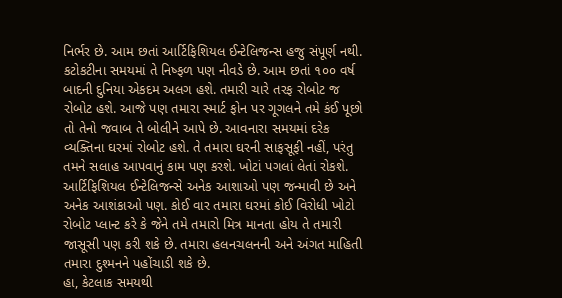નિર્ભર છે. આમ છતાં આર્ટિફિશિયલ ઈન્ટેલિજન્સ હજુ સંપૂર્ણ નથી. કટોકટીના સમયમાં તે નિષ્ફળ પણ નીવડે છે. આમ છતાં ૧૦૦ વર્ષ બાદની દુનિયા એકદમ અલગ હશે. તમારી ચારે તરફ રોબોટ જ રોબોટ હશે. આજે પણ તમારા સ્માર્ટ ફોન પર ગૂગલને તમે કંઈ પૂછો તો તેનો જવાબ તે બોલીને આપે છે. આવનારા સમયમાં દરેક વ્યક્તિના ઘરમાં રોબોટ હશે. તે તમારા ઘરની સાફસૂફી નહીં, પરંતુ તમને સલાહ આપવાનું કામ પણ કરશે. ખોટાં પગલાં લેતાં રોકશે.
આર્ટિફિશિયલ ઈન્ટેલિજન્સે અનેક આશાઓ પણ જન્માવી છે અને અનેક આશંકાઓ પણ. કોઈ વાર તમારા ઘરમાં કોઈ વિરોધી ખોટો રોબોટ પ્લાન્ટ કરે કે જેને તમે તમારો મિત્ર માનતા હોય તે તમારી જાસૂસી પણ કરી શકે છે. તમારા હલનચલનની અને અંગત માહિતી તમારા દુશ્મનને પહોંચાડી શકે છે.
હા, કેટલાક સમયથી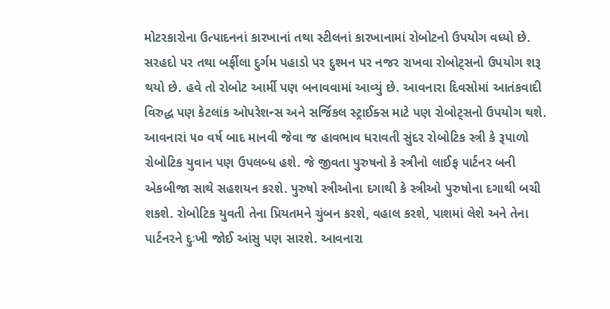મોટરકારોના ઉત્પાદનનાં કારખાનાં તથા સ્ટીલનાં કારખાનામાં રોબોટનો ઉપયોગ વધ્યો છે. સરહદો પર તથા બર્ફીલા દુર્ગમ પહાડો પર દુશ્મન પર નજર રાખવા રોબોટ્સનો ઉપયોગ શરૂ થયો છે. હવે તો રોબોટ આર્મી પણ બનાવવામાં આવ્યું છે. આવનારા દિવસોમાં આતંકવાદી વિરુદ્ધ પણ કેટલાંક ઓપરેશન્સ અને સર્જિકલ સ્ટ્રાઈક્સ માટે પણ રોબોટ્સનો ઉપયોગ થશે.
આવનારાં ૫૦ વર્ષ બાદ માનવી જેવા જ હાવભાવ ધરાવતી સુંદર રોબોટિક સ્ત્રી કે રૂપાળો રોબોટિક યુવાન પણ ઉપલબ્ધ હશે. જે જીવતા પુરુષનો કે સ્ત્રીનો લાઈફ પાર્ટનર બની એકબીજા સાથે સહશયન કરશે. પુરુષો સ્ત્રીઓના દગાથી કે સ્ત્રીઓ પુરુષોના દગાથી બચી શકશે. રોબોટિક યુવતી તેના પ્રિયતમને ચુંબન કરશે, વહાલ કરશે, પાશમાં લેશે અને તેના પાર્ટનરને દુઃખી જોઈ આંસુ પણ સારશે. આવનારા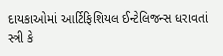દાયકાઓમાં આર્ટિફિશિયલ ઈન્ટેલિજન્સ ધરાવતાં સ્ત્રી કે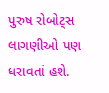પુરુષ રોબોટ્સ લાગણીઓ પણ ધરાવતાં હશે.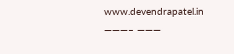www.devendrapatel.in
———– ———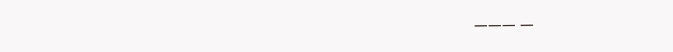——— —